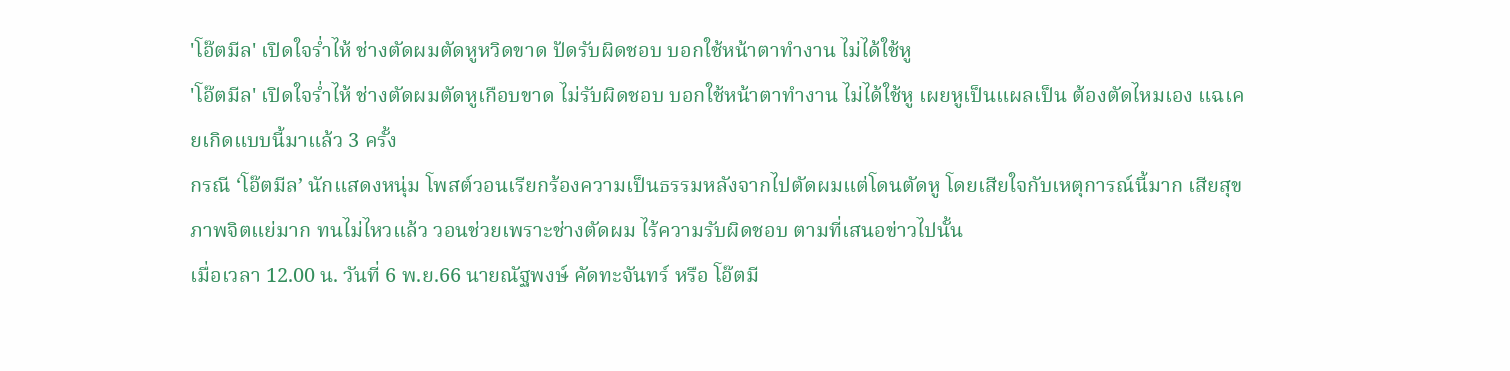'โอ๊ตมีล' เปิดใจร่ำไห้ ช่างตัดผมตัดหูหวิดขาด ปัดรับผิดชอบ บอกใช้หน้าตาทำงาน ไม่ได้ใช้หู
'โอ๊ตมีล' เปิดใจร่ำไห้ ช่างตัดผมตัดหูเกือบขาด ไม่รับผิดชอบ บอกใช้หน้าตาทำงาน ไม่ได้ใช้หู เผยหูเป็นแผลเป็น ต้องตัดไหมเอง แฉเคยเกิดแบบนี้มาแล้ว 3 ครั้ง
กรณี ‘โอ๊ตมีล’ นักแสดงหนุ่ม โพสต์วอนเรียกร้องความเป็นธรรมหลังจากไปตัดผมแต่โดนตัดหู โดยเสียใจกับเหตุการณ์นี้มาก เสียสุขภาพจิตแย่มาก ทนไม่ไหวแล้ว วอนช่วยเพราะช่างตัดผม ไร้ความรับผิดชอบ ตามที่เสนอข่าวไปนั้น
เมื่อเวลา 12.00 น. วันที่ 6 พ.ย.66 นายณัฐพงษ์ คัดทะจันทร์ หรือ โอ๊ตมี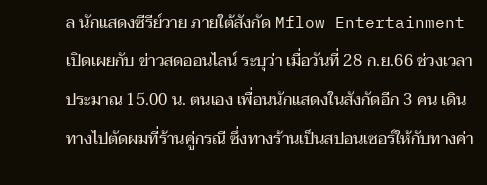ล นักแสดงซีรีย์วาย ภายใต้สังกัด Mflow Entertainment เปิดเผยกับ ข่าวสดออนไลน์ ระบุว่า เมื่อวันที่ 28 ก.ย.66 ช่วงเวลาประมาณ 15.00 น. ตนเอง เพื่อนนักแสดงในสังกัดอีก 3 คน เดินทางไปตัดผมที่ร้านคู่กรณี ซึ่งทางร้านเป็นสปอนเซอร์ให้กับทางค่า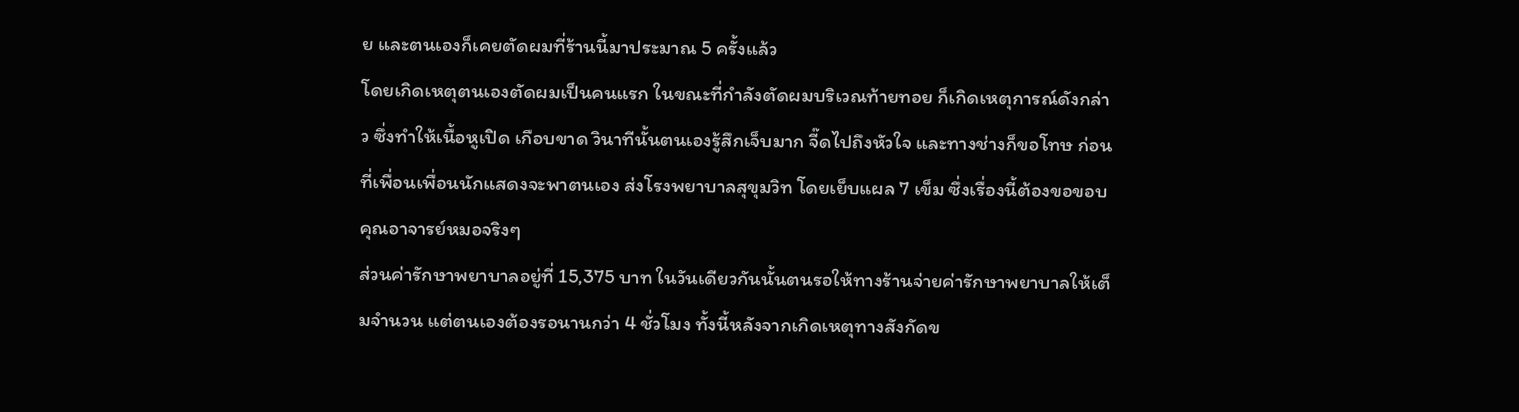ย และตนเองก็เคยตัดผมที่ร้านนี้มาประมาณ 5 ครั้งแล้ว
โดยเกิดเหตุตนเองตัดผมเป็นคนแรก ในขณะที่กำลังตัดผมบริเวณท้ายทอย ก็เกิดเหตุการณ์ดังกล่าว ซึ่งทำให้เนื้อหูเปิด เกือบขาด วินาทีนั้นตนเองรู้สึกเจ็บมาก จี๊ดไปถึงหัวใจ และทางช่างก็ขอโทษ ก่อนที่เพื่อนเพื่อนนักแสดงจะพาตนเอง ส่งโรงพยาบาลสุขุมวิท โดยเย็บแผล 7 เข็ม ซึ่งเรื่องนี้ต้องขอขอบคุณอาจารย์หมอจริงๆ
ส่วนค่ารักษาพยาบาลอยู่ที่ 15,375 บาท ในวันเดียวกันนั้นตนรอให้ทางร้านจ่ายค่ารักษาพยาบาลให้เต็มจำนวน แต่ตนเองต้องรอนานกว่า 4 ชั่วโมง ทั้งนี้หลังจากเกิดเหตุทางสังกัดข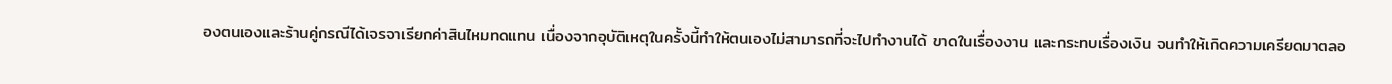องตนเองและร้านคู่กรณีได้เจรจาเรียกค่าสินไหมทดแทน เนื่องจากอุบัติเหตุในครั้งนี้ทำให้ตนเองไม่สามารถที่จะไปทำงานได้ ขาดในเรื่องงาน และกระทบเรื่องเงิน จนทำให้เกิดความเครียดมาตลอ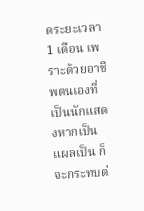ดระยะเวลา 1 เดือน เพราะด้วยอาชีพตนเองที่เป็นนักแสดงหากเป็นแผลเป็น ก็จะกระทบต่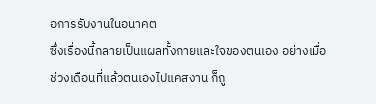อการรับงานในอนาคต
ซึ่งเรื่องนี้กลายเป็นแผลทั้งกายและใจของตนเอง อย่างเมื่อ ช่วงเดือนที่แล้วตนเองไปแคสงาน ก็ถู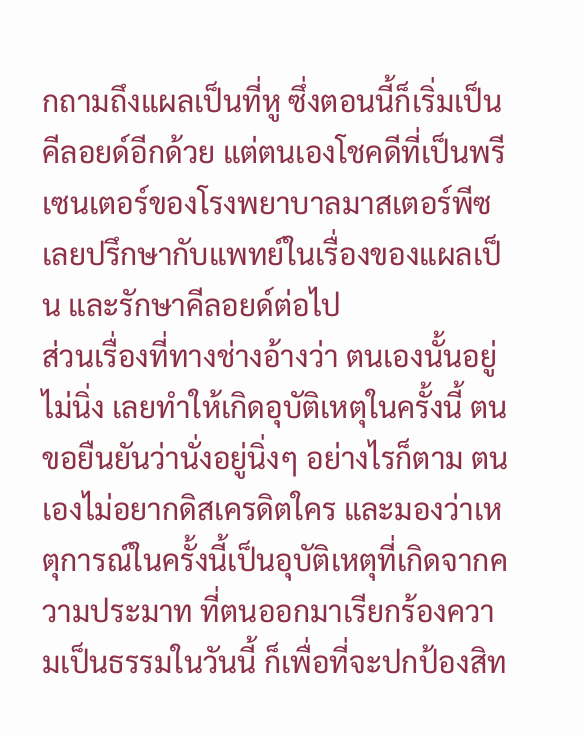กถามถึงแผลเป็นที่หู ซึ่งตอนนี้ก็เริ่มเป็นคีลอยด์อีกด้วย แต่ตนเองโชคดีที่เป็นพรีเซนเตอร์ของโรงพยาบาลมาสเตอร์พีซ เลยปรึกษากับแพทย์ในเรื่องของแผลเป็น และรักษาคีลอยด์ต่อไป
ส่วนเรื่องที่ทางช่างอ้างว่า ตนเองนั้นอยู่ไม่นิ่ง เลยทำให้เกิดอุบัติเหตุในครั้งนี้ ตนขอยืนยันว่านั่งอยู่นิ่งๆ อย่างไรก็ตาม ตนเองไม่อยากดิสเครดิตใคร และมองว่าเหตุการณ์ในครั้งนี้เป็นอุบัติเหตุที่เกิดจากความประมาท ที่ตนออกมาเรียกร้องความเป็นธรรมในวันนี้ ก็เพื่อที่จะปกป้องสิท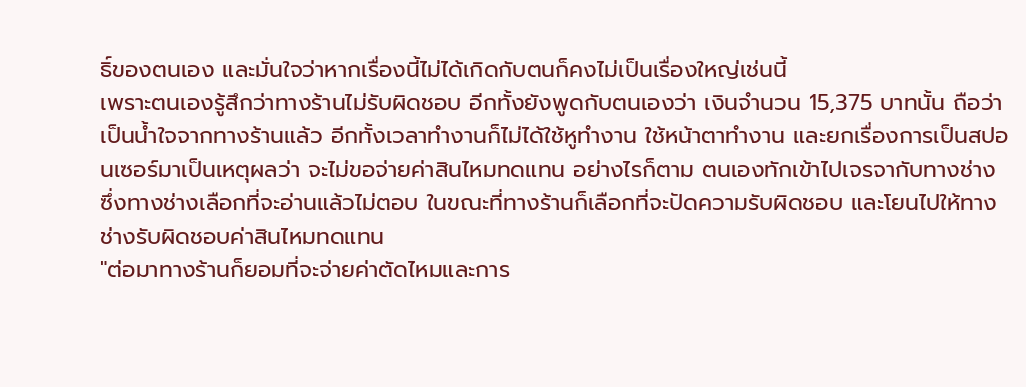ธิ์ของตนเอง และมั่นใจว่าหากเรื่องนี้ไม่ได้เกิดกับตนก็คงไม่เป็นเรื่องใหญ่เช่นนี้
เพราะตนเองรู้สึกว่าทางร้านไม่รับผิดชอบ อีกทั้งยังพูดกับตนเองว่า เงินจำนวน 15,375 บาทนั้น ถือว่าเป็นน้ำใจจากทางร้านแล้ว อีกทั้งเวลาทำงานก็ไม่ได้ใช้หูทำงาน ใช้หน้าตาทำงาน และยกเรื่องการเป็นสปอนเซอร์มาเป็นเหตุผลว่า จะไม่ขอจ่ายค่าสินไหมทดแทน อย่างไรก็ตาม ตนเองทักเข้าไปเจรจากับทางช่าง ซึ่งทางช่างเลือกที่จะอ่านแล้วไม่ตอบ ในขณะที่ทางร้านก็เลือกที่จะปัดความรับผิดชอบ และโยนไปให้ทางช่างรับผิดชอบค่าสินไหมทดแทน
"ต่อมาทางร้านก็ยอมที่จะจ่ายค่าตัดไหมและการ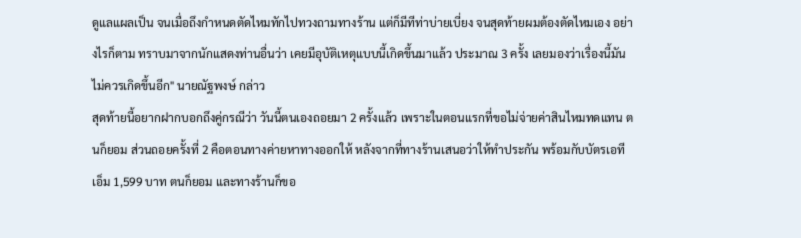ดูแลแผลเป็น จนเมื่อถึงกำหนดตัดไหมทักไปทวงถามทางร้าน แต่ก็มีทีท่าบ่ายเบี่ยง จนสุดท้ายผมต้องตัดไหมเอง อย่างไรก็ตาม ทราบมาจากนักแสดงท่านอื่นว่า เคยมีอุบัติเหตุแบบนี้เกิดขึ้นมาแล้ว ประมาณ 3 ครั้ง เลยมองว่าเรื่องนี้มันไม่ควรเกิดขึ้นอีก" นายณัฐพงษ์ กล่าว
สุดท้ายนี้อยากฝากบอกถึงคู่กรณีว่า วันนี้ตนเองถอยมา 2 ครั้งแล้ว เพราะในตอนแรกที่ขอไม่จ่ายค่าสินไหมทดแทน ตนก็ยอม ส่วนถอยครั้งที่ 2 คือตอนทางค่ายหาทางออกให้ หลังจากที่ทางร้านเสนอว่าให้ทำประกัน พร้อมกับบัตรเอทีเอ็ม 1,599 บาท ตนก็ยอม และทางร้านก็ขอ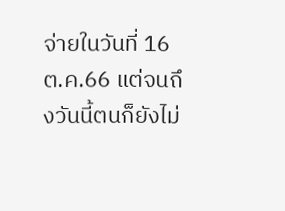จ่ายในวันที่ 16 ต.ค.66 แต่จนถึงวันนี้ตนก็ยังไม่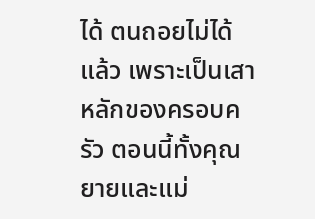ได้ ตนถอยไม่ได้แล้ว เพราะเป็นเสาหลักของครอบครัว ตอนนี้ทั้งคุณยายและแม่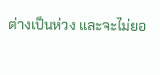ต่างเป็นห่วง และจะไม่ยอ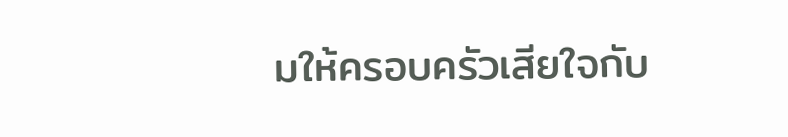มให้ครอบครัวเสียใจกับ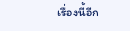เรื่องนี้อีก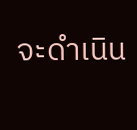จะดำเนิน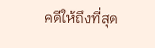คดีให้ถึงที่สุด